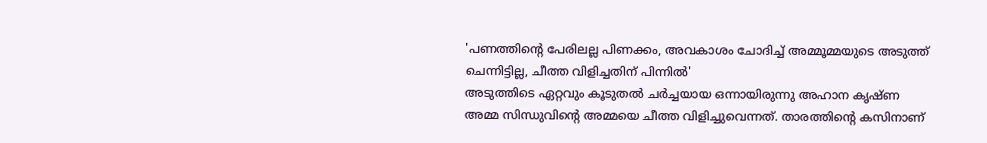'പണത്തിന്റെ പേരിലല്ല പിണക്കം, അവകാശം ചോദിച്ച് അമ്മൂമ്മയുടെ അടുത്ത് ചെന്നിട്ടില്ല, ചീത്ത വിളിച്ചതിന് പിന്നിൽ'
അടുത്തിടെ ഏറ്റവും കൂടുതൽ ചർച്ചയായ ഒന്നായിരുന്നു അഹാന കൃഷ്ണ അമ്മ സിന്ധുവിന്റെ അമ്മയെ ചീത്ത വിളിച്ചുവെന്നത്. താരത്തിന്റെ കസിനാണ്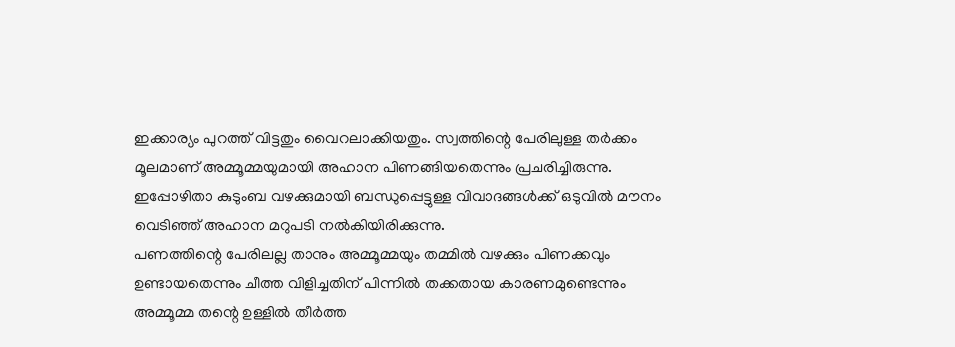ഇക്കാര്യം പുറത്ത് വിട്ടതും വൈറലാക്കിയതും. സ്വത്തിന്റെ പേരിലുള്ള തർക്കം മൂലമാണ് അമ്മൂമ്മയുമായി അഹാന പിണങ്ങിയതെന്നും പ്രചരിച്ചിരുന്നു. ഇപ്പോഴിതാ കുടുംബ വഴക്കുമായി ബന്ധുപ്പെട്ടുള്ള വിവാദങ്ങൾക്ക് ഒടുവിൽ മൗനം വെടിഞ്ഞ് അഹാന മറുപടി നൽകിയിരിക്കുന്നു.
പണത്തിന്റെ പേരിലല്ല താനും അമ്മൂമ്മയും തമ്മിൽ വഴക്കും പിണക്കവും ഉണ്ടായതെന്നും ചീത്ത വിളിച്ചതിന് പിന്നിൽ തക്കതായ കാരണമുണ്ടെന്നും അമ്മൂമ്മ തന്റെ ഉള്ളിൽ തീർത്ത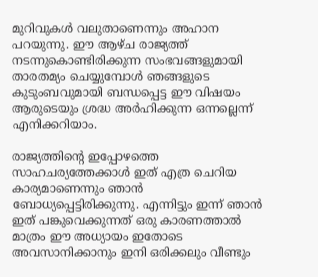മുറിവുകൾ വലുതാണെന്നും അഹാന പറയുന്നു. ഈ ആഴ്ച രാജ്യത്ത് നടന്നുകൊണ്ടിരിക്കുന്ന സംഭവങ്ങളുമായി താരതമ്യം ചെയ്യുമ്പോൾ ഞങ്ങളുടെ കുടുംബവുമായി ബന്ധപ്പെട്ട ഈ വിഷയം ആരുടെയും ശ്രദ്ധ അർഹിക്കുന്ന ഒന്നല്ലെന്ന് എനിക്കറിയാം.

രാജ്യത്തിന്റെ ഇപ്പോഴത്തെ സാഹചര്യത്തേക്കാൾ ഇത് എത്ര ചെറിയ കാര്യമാണെന്നും ഞാൻ ബോധ്യപ്പെട്ടിരിക്കുന്നു. എന്നിട്ടും ഇന്ന് ഞാൻ ഇത് പങ്കുവെക്കുന്നത് ഒരു കാരണത്താൽ മാത്രം ഈ അധ്യായം ഇതോടെ അവസാനിക്കാനും ഇനി ഒരിക്കലും വീണ്ടും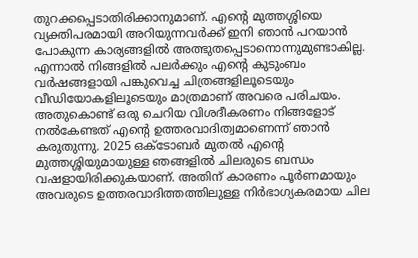തുറക്കപ്പെടാതിരിക്കാനുമാണ്. എന്റെ മുത്തശ്ശിയെ വ്യക്തിപരമായി അറിയുന്നവർക്ക് ഇനി ഞാൻ പറയാൻ പോകുന്ന കാര്യങ്ങളിൽ അത്ഭുതപ്പെടാനൊന്നുമുണ്ടാകില്ല.
എന്നാൽ നിങ്ങളിൽ പലർക്കും എന്റെ കുടുംബം വർഷങ്ങളായി പങ്കുവെച്ച ചിത്രങ്ങളിലൂടെയും വീഡിയോകളിലൂടെയും മാത്രമാണ് അവരെ പരിചയം. അതുകൊണ്ട് ഒരു ചെറിയ വിശദീകരണം നിങ്ങളോട് നൽകേണ്ടത് എന്റെ ഉത്തരവാദിത്വമാണെന്ന് ഞാൻ കരുതുന്നു. 2025 ഒക്ടോബർ മുതൽ എന്റെ മുത്തശ്ശിയുമായുള്ള ഞങ്ങളിൽ ചിലരുടെ ബന്ധം വഷളായിരിക്കുകയാണ്. അതിന് കാരണം പൂർണമായും അവരുടെ ഉത്തരവാദിത്തത്തിലുള്ള നിർഭാഗ്യകരമായ ചില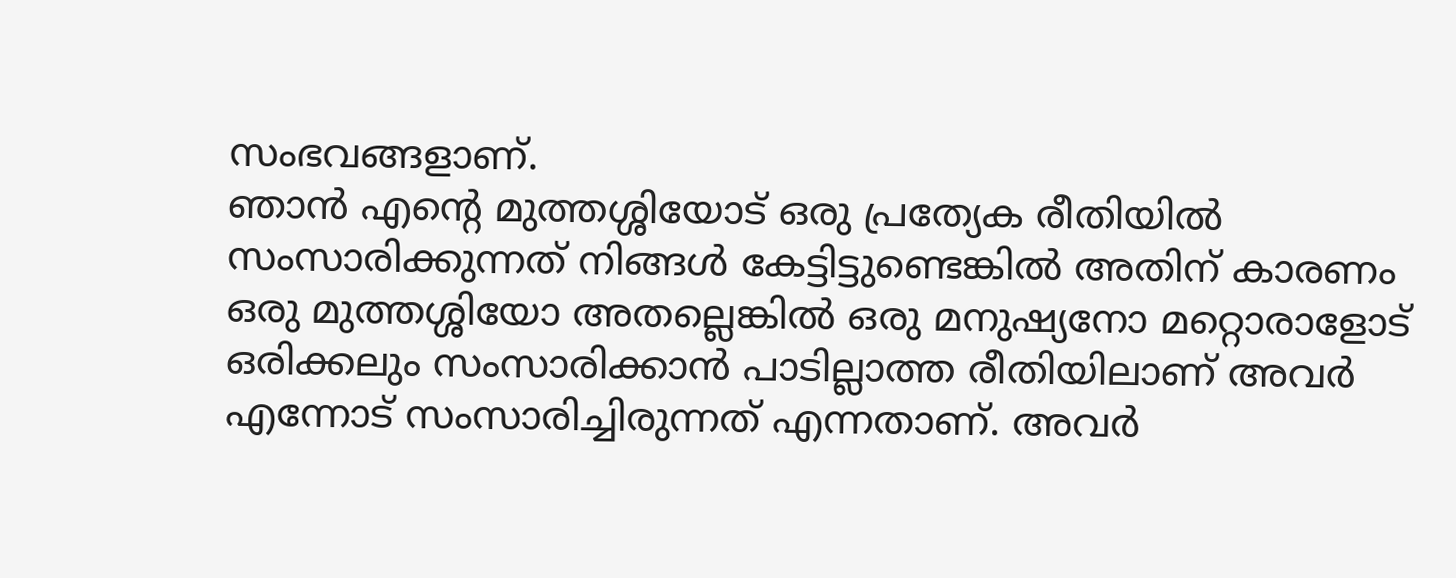സംഭവങ്ങളാണ്.
ഞാൻ എന്റെ മുത്തശ്ശിയോട് ഒരു പ്രത്യേക രീതിയിൽ സംസാരിക്കുന്നത് നിങ്ങൾ കേട്ടിട്ടുണ്ടെങ്കിൽ അതിന് കാരണം ഒരു മുത്തശ്ശിയോ അതല്ലെങ്കിൽ ഒരു മനുഷ്യനോ മറ്റൊരാളോട് ഒരിക്കലും സംസാരിക്കാൻ പാടില്ലാത്ത രീതിയിലാണ് അവർ എന്നോട് സംസാരിച്ചിരുന്നത് എന്നതാണ്. അവർ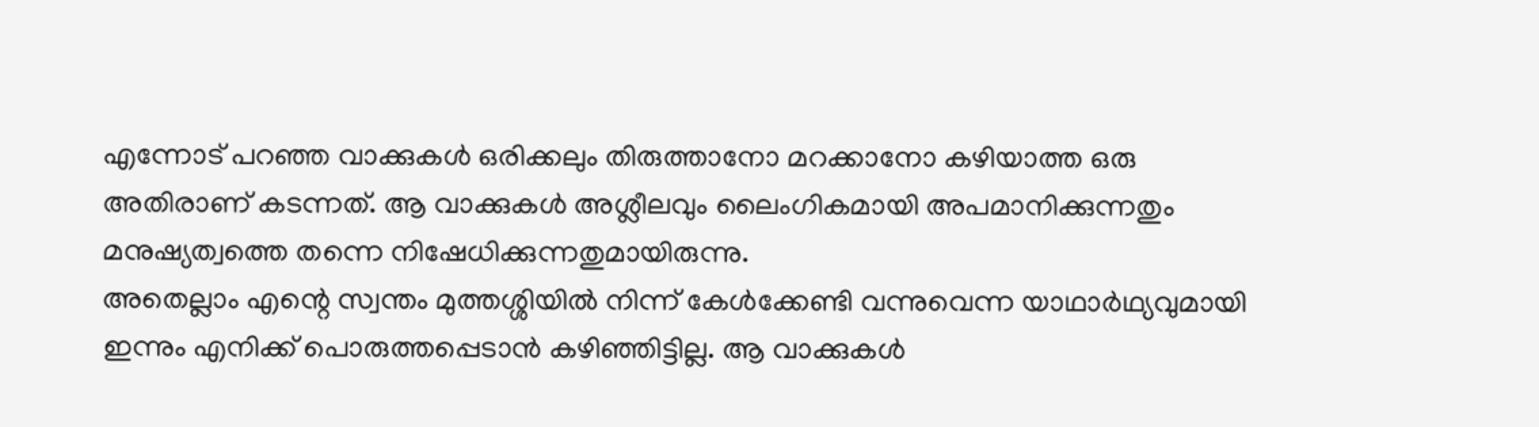എന്നോട് പറഞ്ഞ വാക്കുകൾ ഒരിക്കലും തിരുത്താനോ മറക്കാനോ കഴിയാത്ത ഒരു അതിരാണ് കടന്നത്. ആ വാക്കുകൾ അശ്ലീലവും ലൈംഗികമായി അപമാനിക്കുന്നതും മനുഷ്യത്വത്തെ തന്നെ നിഷേധിക്കുന്നതുമായിരുന്നു.
അതെല്ലാം എന്റെ സ്വന്തം മുത്തശ്ശിയിൽ നിന്ന് കേൾക്കേണ്ടി വന്നുവെന്ന യാഥാർഥ്യവുമായി ഇന്നും എനിക്ക് പൊരുത്തപ്പെടാൻ കഴിഞ്ഞിട്ടില്ല. ആ വാക്കുകൾ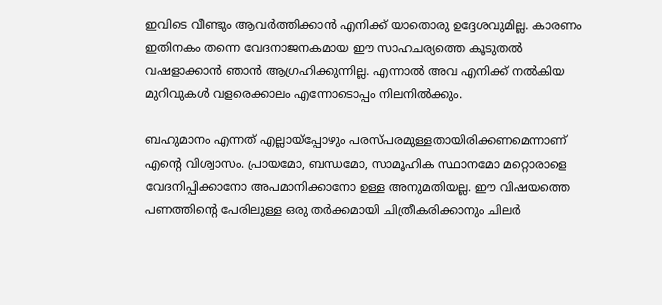ഇവിടെ വീണ്ടും ആവർത്തിക്കാൻ എനിക്ക് യാതൊരു ഉദ്ദേശവുമില്ല. കാരണം ഇതിനകം തന്നെ വേദനാജനകമായ ഈ സാഹചര്യത്തെ കൂടുതൽ വഷളാക്കാൻ ഞാൻ ആഗ്രഹിക്കുന്നില്ല. എന്നാൽ അവ എനിക്ക് നൽകിയ മുറിവുകൾ വളരെക്കാലം എന്നോടൊപ്പം നിലനിൽക്കും.

ബഹുമാനം എന്നത് എല്ലായ്പ്പോഴും പരസ്പരമുള്ളതായിരിക്കണമെന്നാണ് എന്റെ വിശ്വാസം. പ്രായമോ, ബന്ധമോ, സാമൂഹിക സ്ഥാനമോ മറ്റൊരാളെ വേദനിപ്പിക്കാനോ അപമാനിക്കാനോ ഉള്ള അനുമതിയല്ല. ഈ വിഷയത്തെ പണത്തിന്റെ പേരിലുള്ള ഒരു തർക്കമായി ചിത്രീകരിക്കാനും ചിലർ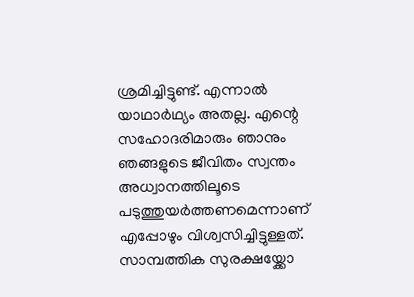ശ്രമിച്ചിട്ടുണ്ട്. എന്നാൽ യാഥാർഥ്യം അതല്ല. എന്റെ സഹോദരിമാരും ഞാനും ഞങ്ങളുടെ ജീവിതം സ്വന്തം അധ്വാനത്തിലൂടെ പടുത്തുയർത്തണമെന്നാണ് എപ്പോഴും വിശ്വസിച്ചിട്ടുള്ളത്.
സാമ്പത്തിക സുരക്ഷയ്ക്കോ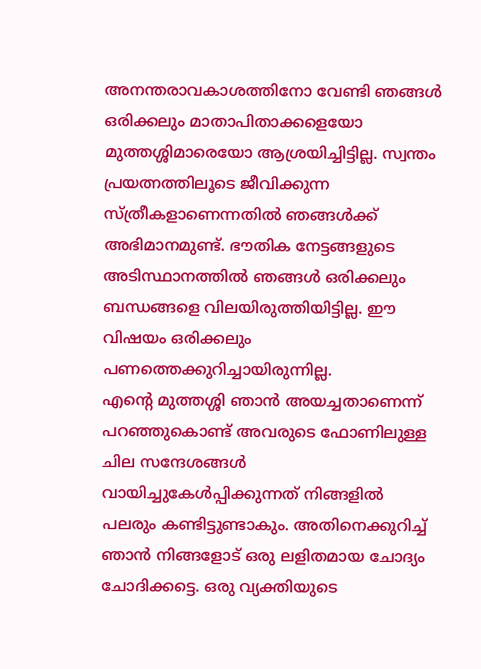അനന്തരാവകാശത്തിനോ വേണ്ടി ഞങ്ങൾ ഒരിക്കലും മാതാപിതാക്കളെയോ മുത്തശ്ശിമാരെയോ ആശ്രയിച്ചിട്ടില്ല. സ്വന്തം പ്രയത്നത്തിലൂടെ ജീവിക്കുന്ന സ്ത്രീകളാണെന്നതിൽ ഞങ്ങൾക്ക് അഭിമാനമുണ്ട്. ഭൗതിക നേട്ടങ്ങളുടെ അടിസ്ഥാനത്തിൽ ഞങ്ങൾ ഒരിക്കലും ബന്ധങ്ങളെ വിലയിരുത്തിയിട്ടില്ല. ഈ വിഷയം ഒരിക്കലും പണത്തെക്കുറിച്ചായിരുന്നില്ല.
എന്റെ മുത്തശ്ശി ഞാൻ അയച്ചതാണെന്ന് പറഞ്ഞുകൊണ്ട് അവരുടെ ഫോണിലുള്ള ചില സന്ദേശങ്ങൾ വായിച്ചുകേൾപ്പിക്കുന്നത് നിങ്ങളിൽ പലരും കണ്ടിട്ടുണ്ടാകും. അതിനെക്കുറിച്ച് ഞാൻ നിങ്ങളോട് ഒരു ലളിതമായ ചോദ്യം ചോദിക്കട്ടെ. ഒരു വ്യക്തിയുടെ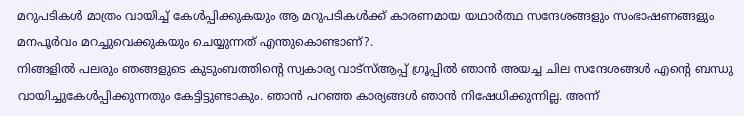മറുപടികൾ മാത്രം വായിച്ച് കേൾപ്പിക്കുകയും ആ മറുപടികൾക്ക് കാരണമായ യഥാർത്ഥ സന്ദേശങ്ങളും സംഭാഷണങ്ങളും മനപൂർവം മറച്ചുവെക്കുകയും ചെയ്യുന്നത് എന്തുകൊണ്ടാണ്?.
നിങ്ങളിൽ പലരും ഞങ്ങളുടെ കുടുംബത്തിന്റെ സ്വകാര്യ വാട്സ്ആപ്പ് ഗ്രൂപ്പിൽ ഞാൻ അയച്ച ചില സന്ദേശങ്ങൾ എന്റെ ബന്ധു വായിച്ചുകേൾപ്പിക്കുന്നതും കേട്ടിട്ടുണ്ടാകും. ഞാൻ പറഞ്ഞ കാര്യങ്ങൾ ഞാൻ നിഷേധിക്കുന്നില്ല. അന്ന്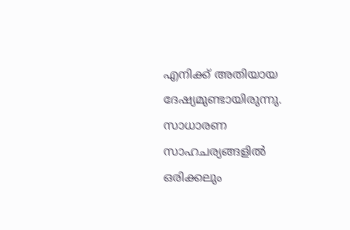എനിക്ക് അതിയായ ദേഷ്യമുണ്ടായിരുന്നു. സാധാരണ സാഹചര്യങ്ങളിൽ ഒരിക്കലും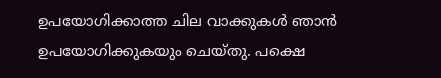ഉപയോഗിക്കാത്ത ചില വാക്കുകൾ ഞാൻ ഉപയോഗിക്കുകയും ചെയ്തു. പക്ഷെ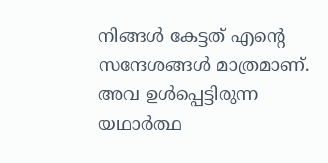നിങ്ങൾ കേട്ടത് എന്റെ സന്ദേശങ്ങൾ മാത്രമാണ്. അവ ഉൾപ്പെട്ടിരുന്ന യഥാർത്ഥ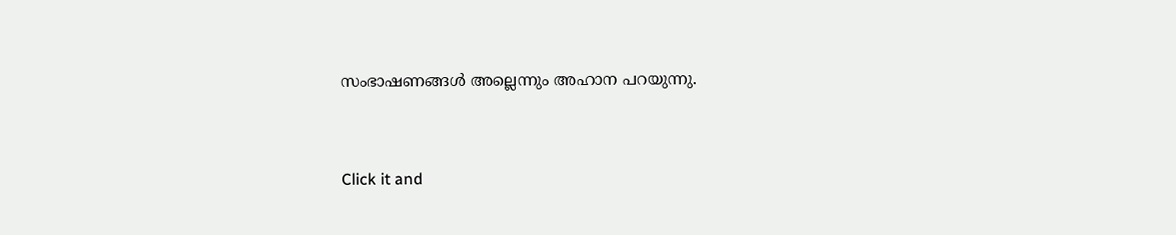സംഭാഷണങ്ങൾ അല്ലെന്നും അഹാന പറയുന്നു.


Click it and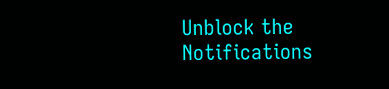Unblock the Notifications